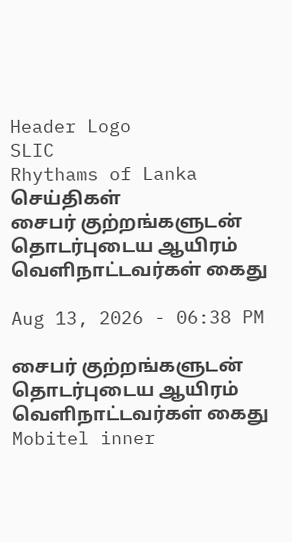Header Logo
SLIC
Rhythams of Lanka
செய்திகள்
சைபர் குற்றங்களுடன் தொடர்புடைய ஆயிரம் வௌிநாட்டவர்கள் கைது

Aug 13, 2026 - 06:38 PM

சைபர் குற்றங்களுடன் தொடர்புடைய ஆயிரம் வௌிநாட்டவர்கள் கைது
Mobitel inner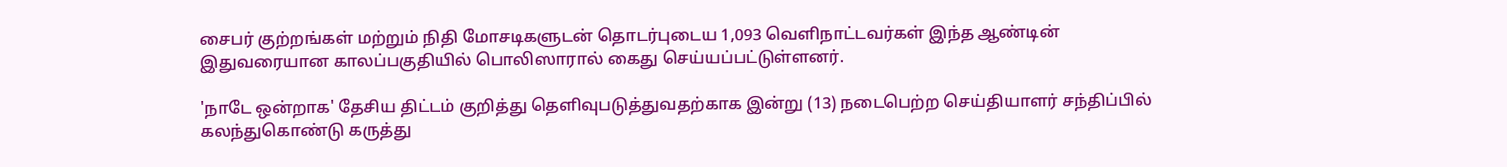சைபர் குற்றங்கள் மற்றும் நிதி மோசடிகளுடன் தொடர்புடைய 1,093 வெளிநாட்டவர்கள் இந்த ஆண்டின் இதுவரையான காலப்பகுதியில் பொலிஸாரால் கைது செய்யப்பட்டுள்ளனர்.

'நாடே ஒன்றாக' தேசிய திட்டம் குறித்து தெளிவுபடுத்துவதற்காக இன்று (13) நடைபெற்ற செய்தியாளர் சந்திப்பில் கலந்துகொண்டு கருத்து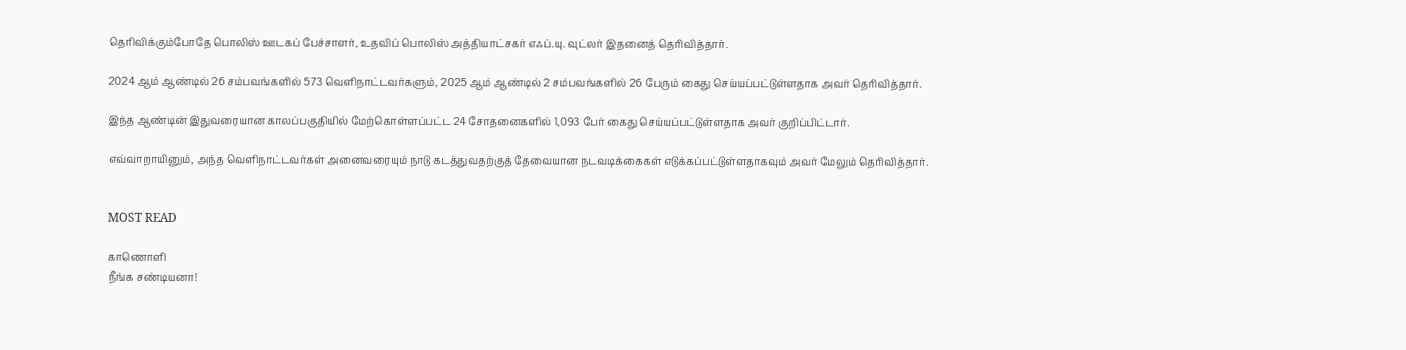தெரிவிக்கும்போதே பொலிஸ் ஊடகப் பேச்சாளர், உதவிப் பொலிஸ் அத்தியாட்சகர் எஃப்.யு. வுட்லர் இதனைத் தெரிவித்தார்.

2024 ஆம் ஆண்டில் 26 சம்பவங்களில் 573 வெளிநாட்டவர்களும், 2025 ஆம் ஆண்டில் 2 சம்பவங்களில் 26 பேரும் கைது செய்யப்பட்டுள்ளதாக அவர் தெரிவித்தார்.

இந்த ஆண்டின் இதுவரையான காலப்பகுதியில் மேற்கொள்ளப்பட்ட 24 சோதனைகளில் 1,093 பேர் கைது செய்யப்பட்டுள்ளதாக அவர் குறிப்பிட்டார்.

எவ்வாறாயினும், அந்த வெளிநாட்டவர்கள் அனைவரையும் நாடு கடத்துவதற்குத் தேவையான நடவடிக்கைகள் எடுக்கப்பட்டுள்ளதாகவும் அவர் மேலும் தெரிவித்தார்.


MOST READ

காணொளி
நீங்க சண்டியனா!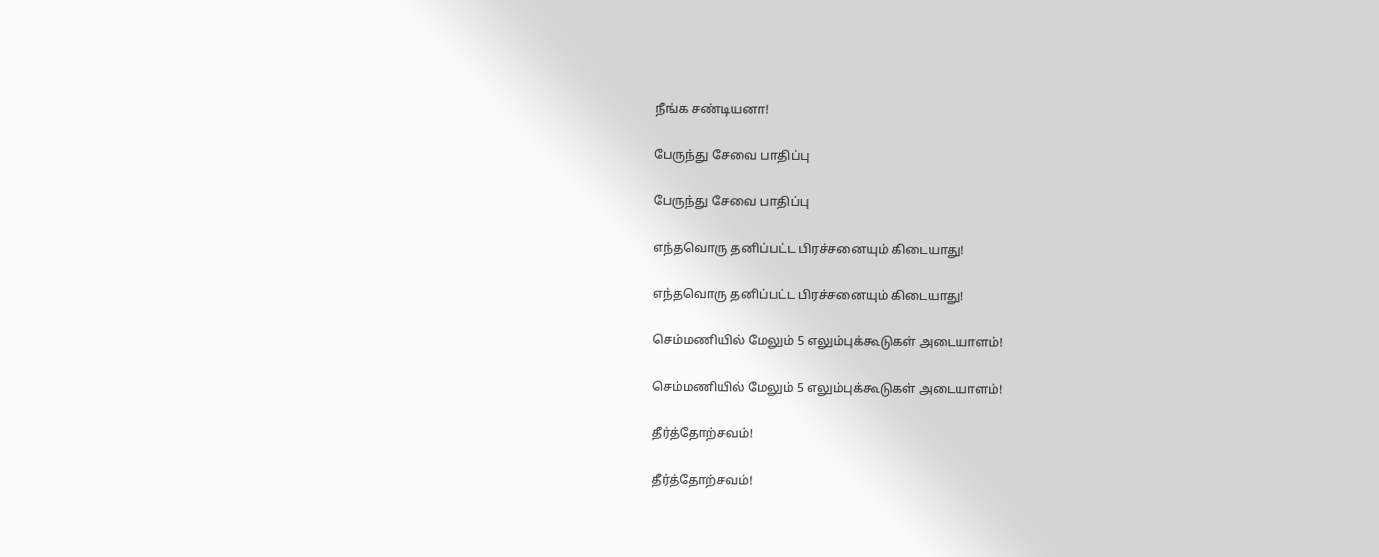நீங்க சண்டியனா!

பேருந்து சேவை பாதிப்பு

பேருந்து சேவை பாதிப்பு

எந்தவொரு தனிப்பட்ட பிரச்சனையும் கிடையாது!

எந்தவொரு தனிப்பட்ட பிரச்சனையும் கிடையாது!

செம்மணியில் மேலும் 5 எலும்புக்கூடுகள் அடையாளம்!

செம்மணியில் மேலும் 5 எலும்புக்கூடுகள் அடையாளம்!

தீர்த்தோற்சவம்!

தீர்த்தோற்சவம்!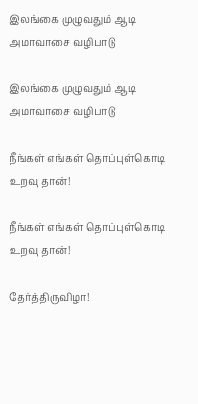இலங்கை முழுவதும் ஆடி அமாவாசை வழிபாடு

இலங்கை முழுவதும் ஆடி அமாவாசை வழிபாடு

நீங்கள் எங்கள் தொப்புள்கொடி உறவு தான்!

நீங்கள் எங்கள் தொப்புள்கொடி உறவு தான்!

தேர்த்திருவிழா!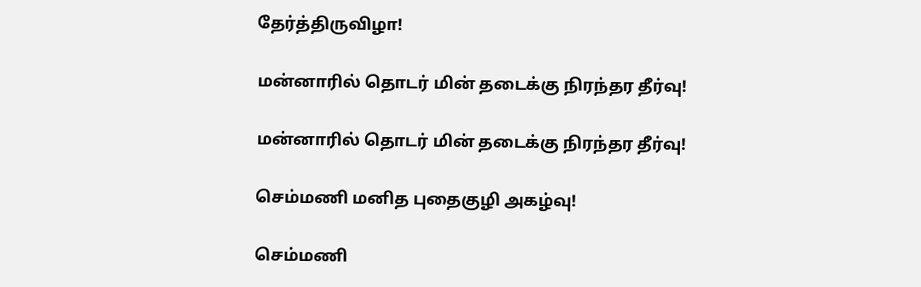தேர்த்திருவிழா!

மன்னாரில் தொடர் மின் தடைக்கு நிரந்தர தீர்வு!

மன்னாரில் தொடர் மின் தடைக்கு நிரந்தர தீர்வு!

செம்மணி மனித புதைகுழி அகழ்வு!

செம்மணி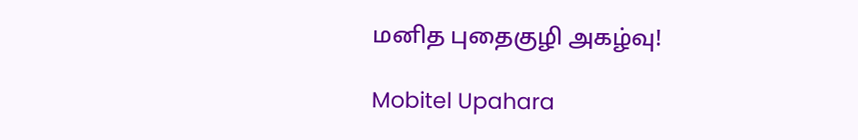மனித புதைகுழி அகழ்வு!

Mobitel Upahara